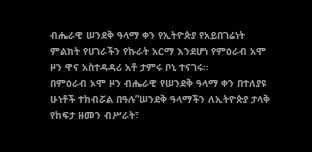ብሔራዊ ሠንደቅ ዓላማ ቀን የኢትዮጵያ የአይበገሬነት ምልክት የሀገራችን የኩራት አርማ እንደሆነ የምዕራብ አሞ ዞን ዋና አስተዳዳሪ አቶ ታምሩ ቦኒ ተናገሩ።
በምዕራብ ኦሞ ዞን ብሔራዊ የሠንደቅ ዓላማ ቀን በተለያዩ ሁነቶች ተከብሯል በዓሉ”ሠንደቅ ዓላማችን ለኢትዮጵያ ታላቅ የከፍታ ዘመን ብሥራት፣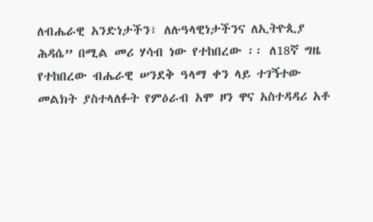ለብሔራዊ አንድነታችን፣ ለሉዓላዊነታችንና ለኢትዮጲያ ሕዳሴ” በሚል መሪ ሃሳብ ነው የተከበረው ፡፡ ለ18ኛ ግዜ የተከበረው ብሔራዊ ሠንደቅ ዓላማ ቀን ላይ ተገኝተው መልክት ያስተላለፉት የምዕራብ አሞ ዞን ዋና አስተዳዳሪ አቶ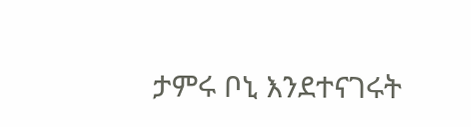ታምሩ ቦኒ እንደተናገሩት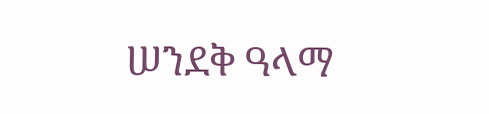ሠንደቅ ዓላማ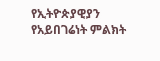የኢትዮጵያዊያን የአይበገሬነት ምልክት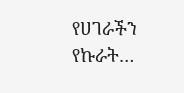የሀገራችን የኩራት…